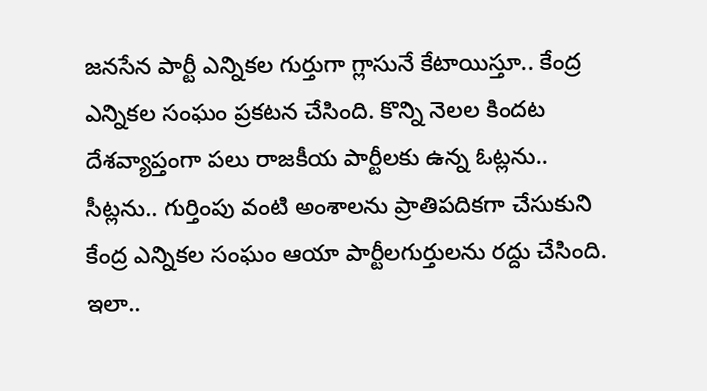జనసేన పార్టీ ఎన్నికల గుర్తుగా గ్లాసునే కేటాయిస్తూ.. కేంద్ర ఎన్నికల సంఘం ప్రకటన చేసింది. కొన్ని నెలల కిందట దేశవ్యాప్తంగా పలు రాజకీయ పార్టీలకు ఉన్న ఓట్లను.. సీట్లను.. గుర్తింపు వంటి అంశాలను ప్రాతిపదికగా చేసుకుని కేంద్ర ఎన్నికల సంఘం ఆయా పార్టీలగుర్తులను రద్దు చేసింది. ఇలా..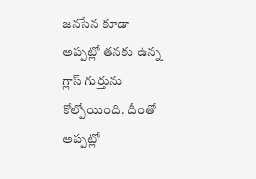జనసేన కూడా అప్పట్లో తనకు ఉన్న గ్లాస్ గుర్తును కోల్పోయింది. దీంతో అప్పట్లో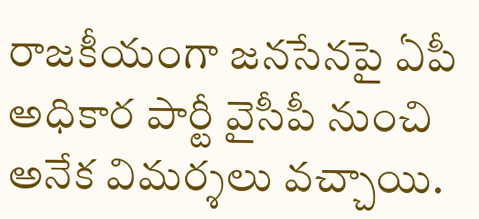రాజకీయంగా జనసేనపై ఏపీ అధికార పార్టీ వైసీపీ నుంచి అనేక విమర్శలు వచ్చాయి.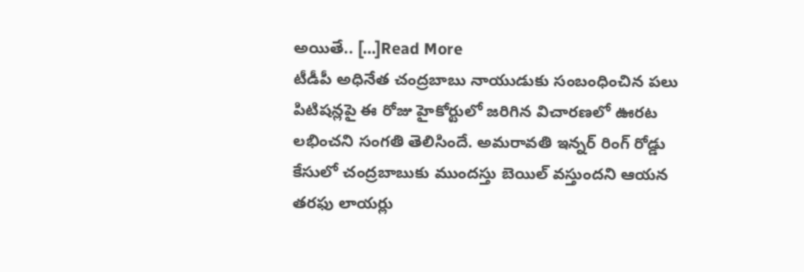అయితే.. […]Read More
టీడీపీ అధినేత చంద్రబాబు నాయుడుకు సంబంధించిన పలు పిటిషన్లపై ఈ రోజు హైకోర్టులో జరిగిన విచారణలో ఊరట లభించని సంగతి తెలిసిందే. అమరావతి ఇన్నర్ రింగ్ రోడ్డు కేసులో చంద్రబాబుకు ముందస్తు బెయిల్ వస్తుందని ఆయన తరఫు లాయర్లు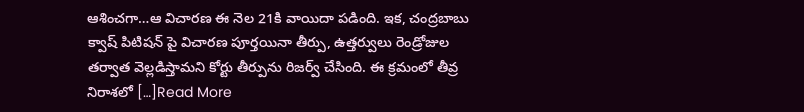ఆశించగా…ఆ విచారణ ఈ నెల 21కి వాయిదా పడింది. ఇక, చంద్రబాబు క్వాష్ పిటిషన్ పై విచారణ పూర్తయినా తీర్పు, ఉత్తర్వులు రెండ్రోజుల తర్వాత వెల్లడిస్తామని కోర్టు తీర్పును రిజర్వ్ చేసింది. ఈ క్రమంలో తీవ్ర నిరాశలో […]Read More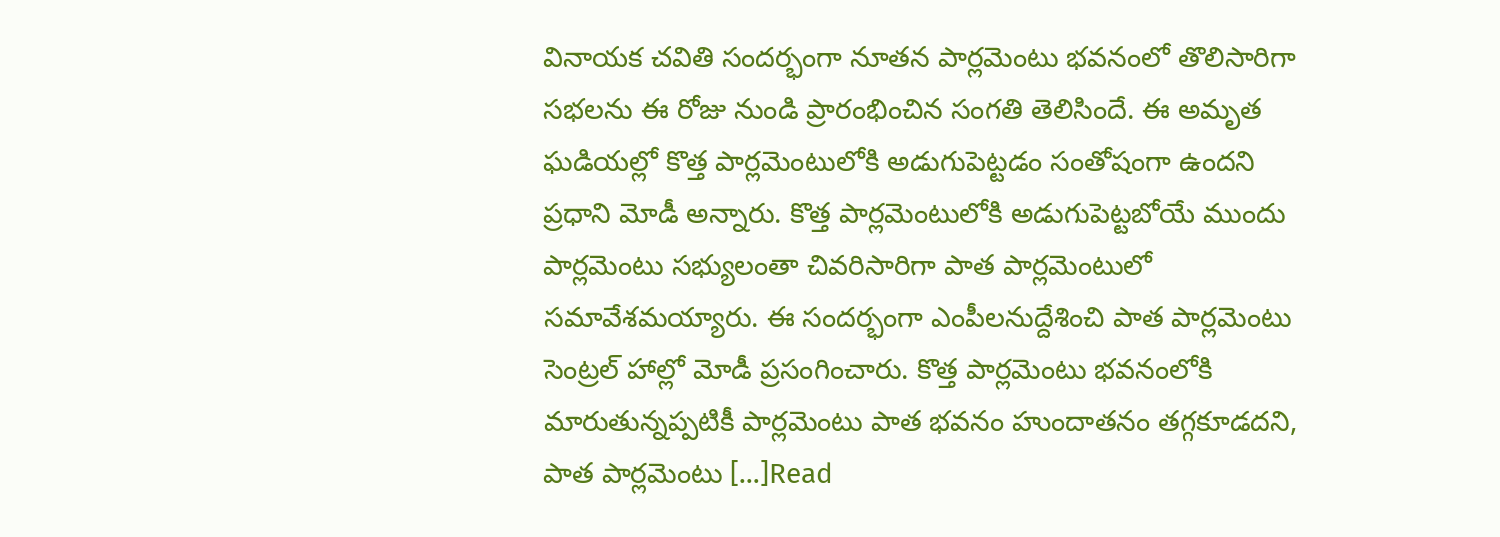వినాయక చవితి సందర్భంగా నూతన పార్లమెంటు భవనంలో తొలిసారిగా సభలను ఈ రోజు నుండి ప్రారంభించిన సంగతి తెలిసిందే. ఈ అమృత ఘడియల్లో కొత్త పార్లమెంటులోకి అడుగుపెట్టడం సంతోషంగా ఉందని ప్రధాని మోడీ అన్నారు. కొత్త పార్లమెంటులోకి అడుగుపెట్టబోయే ముందు పార్లమెంటు సభ్యులంతా చివరిసారిగా పాత పార్లమెంటులో సమావేశమయ్యారు. ఈ సందర్భంగా ఎంపీలనుద్దేశించి పాత పార్లమెంటు సెంట్రల్ హాల్లో మోడీ ప్రసంగించారు. కొత్త పార్లమెంటు భవనంలోకి మారుతున్నప్పటికీ పార్లమెంటు పాత భవనం హుందాతనం తగ్గకూడదని, పాత పార్లమెంటు […]Read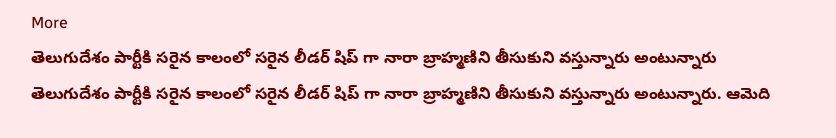More
తెలుగుదేశం పార్టీకి సరైన కాలంలో సరైన లీడర్ షిప్ గా నారా బ్రాహ్మణిని తీసుకుని వస్తున్నారు అంటున్నారు తెలుగుదేశం పార్టీకి సరైన కాలంలో సరైన లీడర్ షిప్ గా నారా బ్రాహ్మణిని తీసుకుని వస్తున్నారు అంటున్నారు. ఆమెది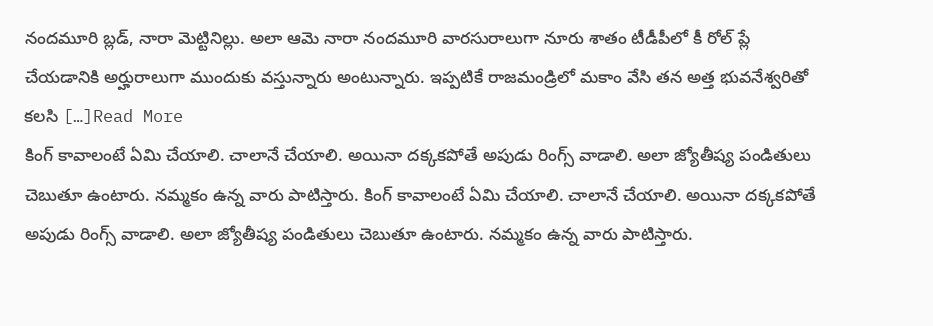నందమూరి బ్లడ్, నారా మెట్టినిల్లు. అలా ఆమె నారా నందమూరి వారసురాలుగా నూరు శాతం టీడీపీలో కీ రోల్ ప్లే చేయడానికి అర్హురాలుగా ముందుకు వస్తున్నారు అంటున్నారు. ఇప్పటికే రాజమండ్రిలో మకాం వేసి తన అత్త భువనేశ్వరితో కలసి […]Read More
కింగ్ కావాలంటే ఏమి చేయాలి. చాలానే చేయాలి. అయినా దక్కకపోతే అపుడు రింగ్స్ వాడాలి. అలా జ్యోతీష్య పండితులు చెబుతూ ఉంటారు. నమ్మకం ఉన్న వారు పాటిస్తారు. కింగ్ కావాలంటే ఏమి చేయాలి. చాలానే చేయాలి. అయినా దక్కకపోతే అపుడు రింగ్స్ వాడాలి. అలా జ్యోతీష్య పండితులు చెబుతూ ఉంటారు. నమ్మకం ఉన్న వారు పాటిస్తారు.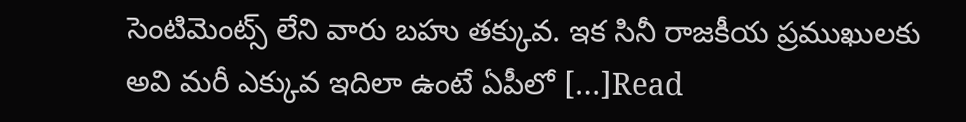సెంటిమెంట్స్ లేని వారు బహు తక్కువ. ఇక సినీ రాజకీయ ప్రముఖులకు అవి మరీ ఎక్కువ ఇదిలా ఉంటే ఏపీలో […]Read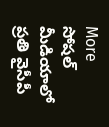More
సోషల్ మీడియాలో ప్రతి వైసీపీ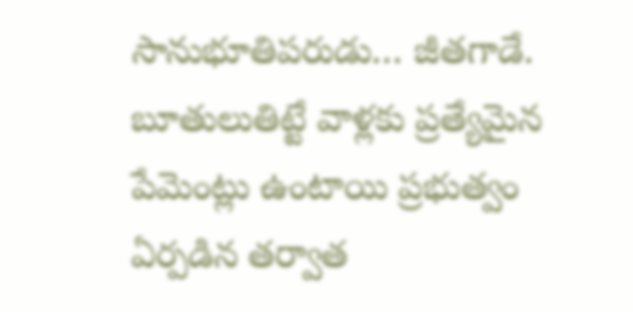సానుభూతిపరుడు… జీతగాడే. బూతులుతిట్టే వాళ్లకు ప్రత్యేమైన పేమెంట్లు ఉంటాయి ప్రభుత్వం ఏర్పడిన తర్వాత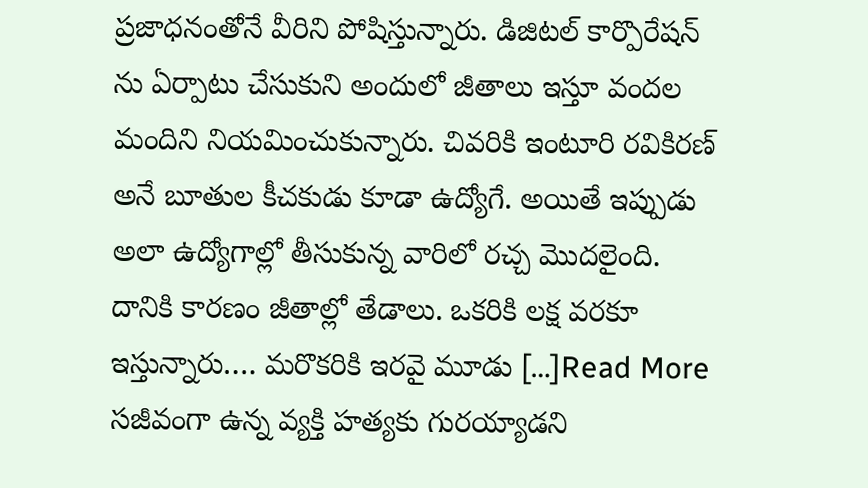ప్రజాధనంతోనే వీరిని పోషిస్తున్నారు. డిజిటల్ కార్పొరేషన్ ను ఏర్పాటు చేసుకుని అందులో జీతాలు ఇస్తూ వందల మందిని నియమించుకున్నారు. చివరికి ఇంటూరి రవికిరణ్ అనే బూతుల కీచకుడు కూడా ఉద్యోగే. అయితే ఇప్పుడు అలా ఉద్యోగాల్లో తీసుకున్న వారిలో రచ్చ మొదలైంది. దానికి కారణం జీతాల్లో తేడాలు. ఒకరికి లక్ష వరకూ ఇస్తున్నారు…. మరొకరికి ఇరవై మూడు […]Read More
సజీవంగా ఉన్న వ్యక్తి హత్యకు గురయ్యాడని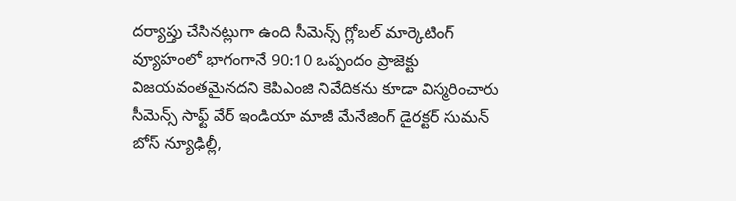దర్యాప్తు చేసినట్లుగా ఉంది సీమెన్స్ గ్లోబల్ మార్కెటింగ్ వ్యూహంలో భాగంగానే 90:10 ఒప్పందం ప్రాజెక్టు విజయవంతమైనదని కెపిఎంజి నివేదికను కూడా విస్మరించారు సీమెన్స్ సాఫ్ట్ వేర్ ఇండియా మాజీ మేనేజింగ్ డైరక్టర్ సుమన్ బోస్ న్యూఢిల్లీ,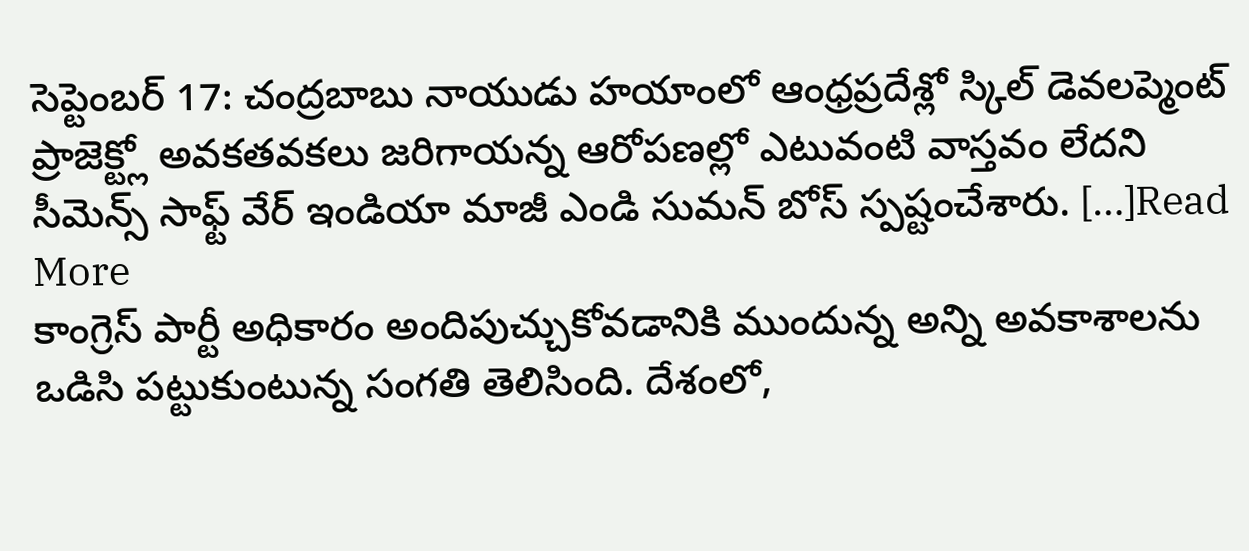సెప్టెంబర్ 17: చంద్రబాబు నాయుడు హయాంలో ఆంధ్రప్రదేశ్లో స్కిల్ డెవలప్మెంట్ ప్రాజెక్ట్లో అవకతవకలు జరిగాయన్న ఆరోపణల్లో ఎటువంటి వాస్తవం లేదని సీమెన్స్ సాఫ్ట్ వేర్ ఇండియా మాజీ ఎండి సుమన్ బోస్ స్పష్టంచేశారు. […]Read More
కాంగ్రెస్ పార్టీ అధికారం అందిపుచ్చుకోవడానికి ముందున్న అన్ని అవకాశాలను ఒడిసి పట్టుకుంటున్న సంగతి తెలిసింది. దేశంలో,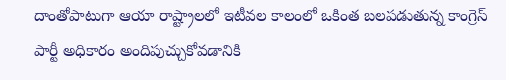దాంతోపాటుగా ఆయా రాష్ట్రాలలో ఇటీవల కాలంలో ఒకింత బలపడుతున్న కాంగ్రెస్ పార్టీ అధికారం అందిపుచ్చుకోవడానికి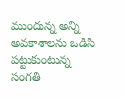ముందున్న అన్ని అవకాశాలను ఒడిసి పట్టుకుంటున్న సంగతి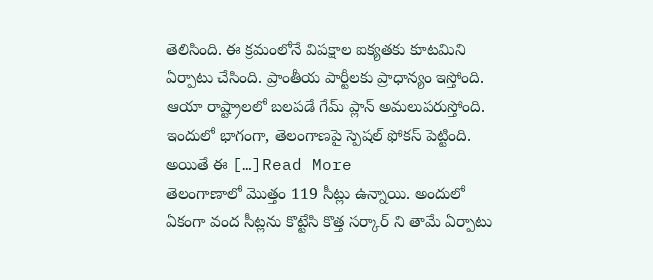తెలిసింది. ఈ క్రమంలోనే విపక్షాల ఐక్యతకు కూటమిని ఏర్పాటు చేసింది. ప్రాంతీయ పార్టీలకు ప్రాధాన్యం ఇస్తోంది. ఆయా రాష్ట్రాలలో బలపడే గేమ్ ప్లాన్ అమలుపరుస్తోంది. ఇందులో భాగంగా, తెలంగాణపై స్పెషల్ ఫోకస్ పెట్టింది. అయితే ఈ […]Read More
తెలంగాణాలో మొత్తం 119 సీట్లు ఉన్నాయి. అందులో ఏకంగా వంద సీట్లను కొట్టేసి కొత్త సర్కార్ ని తామే ఏర్పాటు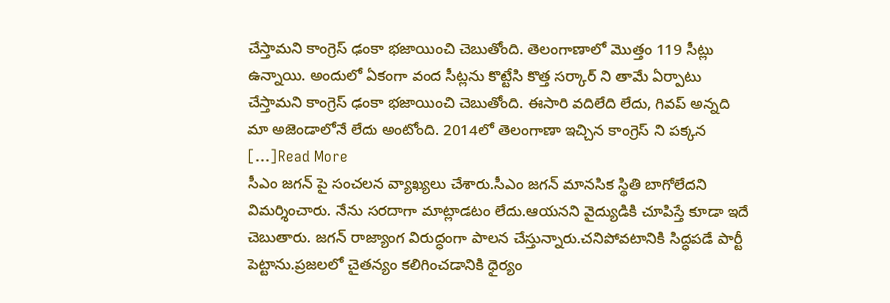చేస్తామని కాంగ్రెస్ ఢంకా భజాయించి చెబుతోంది. తెలంగాణాలో మొత్తం 119 సీట్లు ఉన్నాయి. అందులో ఏకంగా వంద సీట్లను కొట్టేసి కొత్త సర్కార్ ని తామే ఏర్పాటు చేస్తామని కాంగ్రెస్ ఢంకా భజాయించి చెబుతోంది. ఈసారి వదిలేది లేదు, గివప్ అన్నది మా అజెండాలోనే లేదు అంటోంది. 2014లో తెలంగాణా ఇచ్చిన కాంగ్రెస్ ని పక్కన […]Read More
సీఎం జగన్ పై సంచలన వ్యాఖ్యలు చేశారు.సీఎం జగన్ మానసిక స్థితి బాగోలేదని విమర్శించారు. నేను సరదాగా మాట్లాడటం లేదు.ఆయనని వైద్యుడికి చూపిస్తే కూడా ఇదే చెబుతారు. జగన్ రాజ్యాంగ విరుద్ధంగా పాలన చేస్తున్నారు.చనిపోవటానికి సిద్ధపడే పార్టీ పెట్టాను.ప్రజలలో చైతన్యం కలిగించడానికి ధైర్యం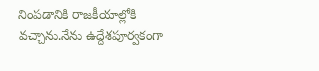నింపడానికి రాజకీయాల్లోకి వచ్చాను.నేను ఉద్దేశపూర్వకంగా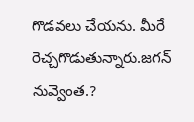గొడవలు చేయను. మీరే రెచ్చగొడుతున్నారు.జగన్ నువ్వెంత.?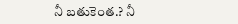నీ బతుకెంత.? నీ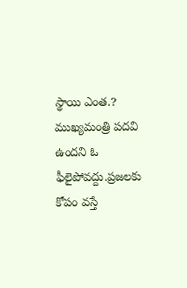స్థాయి ఎంత.? ముఖ్యమంత్రి పదవి ఉందని ఓ ఫీలైపోవద్దు.ప్రజలకు కోపం వస్తే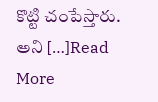కొట్టి చంపేస్తారు. అని […]Read More